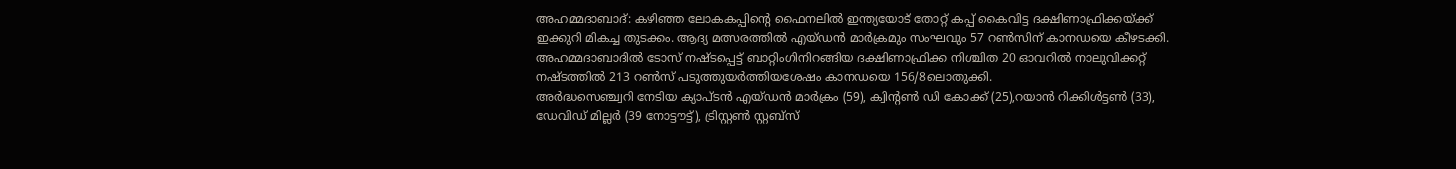അഹമ്മദാബാദ്: കഴിഞ്ഞ ലോകകപ്പിന്റെ ഫൈനലിൽ ഇന്ത്യയോട് തോറ്റ് കപ്പ് കൈവിട്ട ദക്ഷിണാഫ്രിക്കയ്ക്ക് ഇക്കുറി മികച്ച തുടക്കം. ആദ്യ മത്സരത്തിൽ എയ്ഡൻ മാർക്രമും സംഘവും 57 റൺസിന് കാനഡയെ കീഴടക്കി.
അഹമ്മദാബാദിൽ ടോസ് നഷ്ടപ്പെട്ട് ബാറ്റിംഗിനിറങ്ങിയ ദക്ഷിണാഫ്രിക്ക നിശ്ചിത 20 ഓവറിൽ നാലുവിക്കറ്റ് നഷ്ടത്തിൽ 213 റൺസ് പടുത്തുയർത്തിയശേഷം കാനഡയെ 156/8ലൊതുക്കി.
അർദ്ധസെഞ്ച്വറി നേടിയ ക്യാപ്ടൻ എയ്ഡൻ മാർക്രം (59), ക്വിന്റൺ ഡി കോക്ക് (25),റയാൻ റിക്കിൾട്ടൺ (33), ഡേവിഡ് മില്ലർ (39 നോട്ടൗട്ട്), ട്രിസ്റ്റൺ സ്റ്റബ്സ്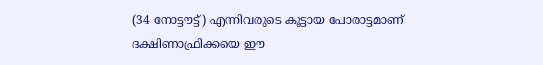(34 നോട്ടൗട്ട്) എന്നിവരുടെ കൂട്ടായ പോരാട്ടമാണ് ദക്ഷിണാഫ്രിക്കയെ ഈ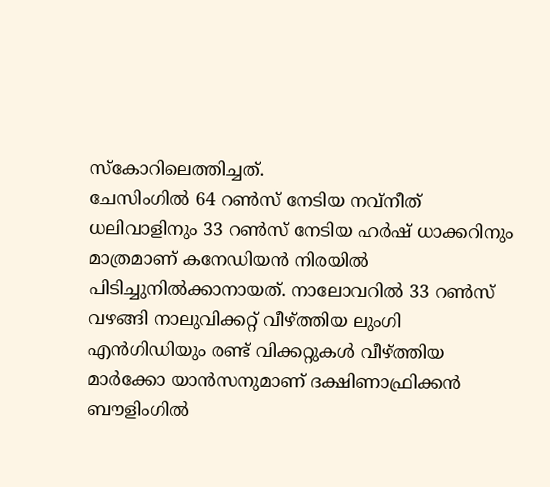സ്കോറിലെത്തിച്ചത്.
ചേസിംഗിൽ 64 റൺസ് നേടിയ നവ്നീത് ധലിവാളിനും 33 റൺസ് നേടിയ ഹർഷ് ധാക്കറിനും മാത്രമാണ് കനേഡിയൻ നിരയിൽ പിടിച്ചുനിൽക്കാനായത്. നാലോവറിൽ 33 റൺസ് വഴങ്ങി നാലുവിക്കറ്റ് വീഴ്ത്തിയ ലുംഗി എൻഗിഡിയും രണ്ട് വിക്കറ്റുകൾ വീഴ്ത്തിയ മാർക്കോ യാൻസനുമാണ് ദക്ഷിണാഫ്രിക്കൻ ബൗളിംഗിൽ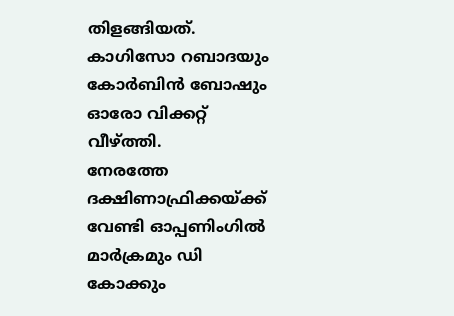തിളങ്ങിയത്. കാഗിസോ റബാദയും കോർബിൻ ബോഷും ഓരോ വിക്കറ്റ് വീഴ്ത്തി.
നേരത്തേ ദക്ഷിണാഫ്രിക്കയ്ക്ക് വേണ്ടി ഓപ്പണിംഗിൽ മാർക്രമും ഡി കോക്കും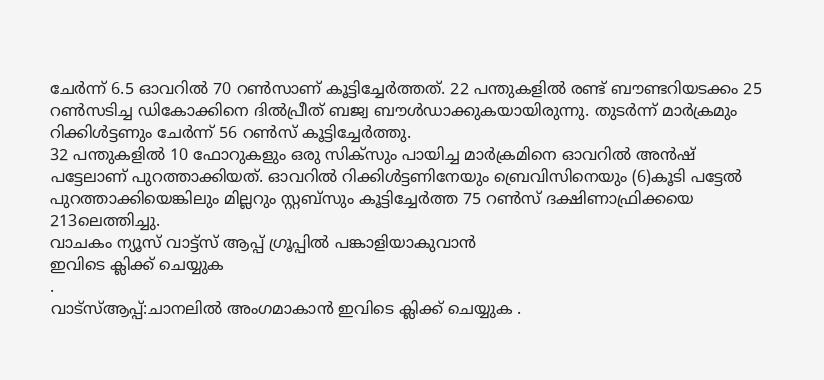ചേർന്ന് 6.5 ഓവറിൽ 70 റൺസാണ് കൂട്ടിച്ചേർത്തത്. 22 പന്തുകളിൽ രണ്ട് ബൗണ്ടറിയടക്കം 25 റൺസടിച്ച ഡികോക്കിനെ ദിൽപ്രീത് ബജ്വ ബൗൾഡാക്കുകയായിരുന്നു. തുടർന്ന് മാർക്രമും റിക്കിൾട്ടണും ചേർന്ന് 56 റൺസ് കൂട്ടിച്ചേർത്തു.
32 പന്തുകളിൽ 10 ഫോറുകളും ഒരു സിക്സും പായിച്ച മാർക്രമിനെ ഓവറിൽ അൻഷ് പട്ടേലാണ് പുറത്താക്കിയത്. ഓവറിൽ റിക്കിൾട്ടണിനേയും ബ്രെവിസിനെയും (6)കൂടി പട്ടേൽ പുറത്താക്കിയെങ്കിലും മില്ലറും സ്റ്റബ്സും കൂട്ടിച്ചേർത്ത 75 റൺസ് ദക്ഷിണാഫ്രിക്കയെ 213ലെത്തിച്ചു.
വാചകം ന്യൂസ് വാട്ട്സ് ആപ്പ് ഗ്രൂപ്പിൽ പങ്കാളിയാകുവാൻ
ഇവിടെ ക്ലിക്ക് ചെയ്യുക
.
വാട്സ്ആപ്പ്:ചാനലിൽ അംഗമാകാൻ ഇവിടെ ക്ലിക്ക് ചെയ്യുക .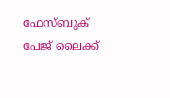ഫേസ്ബുക് പേജ് ലൈക്ക്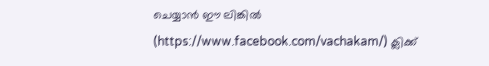ചെയ്യാൻ ഈ ലിങ്കിൽ (https://www.facebook.com/vachakam/) ക്ലിക്ക്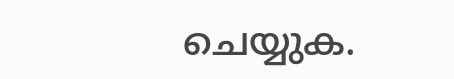ചെയ്യുക.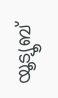യൂട്യൂബ്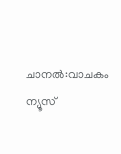ചാനൽ:വാചകം ന്യൂസ്